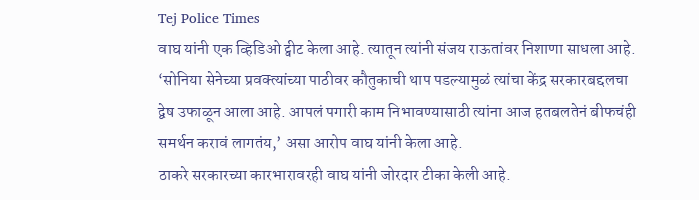Tej Police Times
वाघ यांनी एक व्हिडिओ ट्वीट केला आहे. त्यातून त्यांनी संजय राऊतांवर निशाणा साधला आहे. ‘सोनिया सेनेच्या प्रवक्त्यांच्या पाठीवर कौतुकाची थाप पडल्यामुळं त्यांचा केंद्र सरकारबद्दलचा द्वेष उफाळून आला आहे. आपलं पगारी काम निभावण्यासाठी त्यांना आज हतबलतेनं बीफचंही समर्थन करावं लागतंय,’ असा आरोप वाघ यांनी केला आहे.
ठाकरे सरकारच्या कारभारावरही वाघ यांनी जोरदार टीका केली आहे.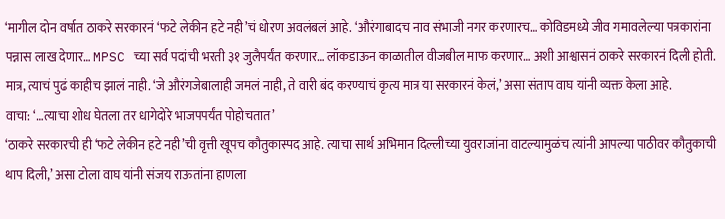‘मागील दोन वर्षात ठाकरे सरकारनं ‘फटे लेकीन हटे नही’चं धोरण अवलंबलं आहे. ‘औरंगाबादच नाव संभाजी नगर करणारच… कोविडमध्ये जीव गमावलेल्या पत्रकारांना पन्नास लाख देणार… MPSC च्या सर्व पदांची भरती ३१ जुलैपर्यंत करणार… लॉकडाऊन काळातील वीजबील माफ करणार… अशी आश्वासनं ठाकरे सरकारनं दिली होती. मात्र, त्याचं पुढं काहीच झालं नाही. ‘जे औरंगजेबालाही जमलं नाही, ते वारी बंद करण्याचं कृत्य मात्र या सरकारनं केलं,’ असा संताप वाघ यांनी व्यक्त केला आहे.
वाचा: ‘…त्याचा शोध घेतला तर धागेदोरे भाजपपर्यंत पोहोचतात’
‘ठाकरे सरकारची ही ‘फटे लेकीन हटे नही’ची वृत्ती खूपच कौतुकास्पद आहे. त्याचा सार्थ अभिमान दिल्लीच्या युवराजांना वाटल्यामुळंच त्यांनी आपल्या पाठीवर कौतुकाची थाप दिली,’ असा टोला वाघ यांनी संजय राऊतांना हाणला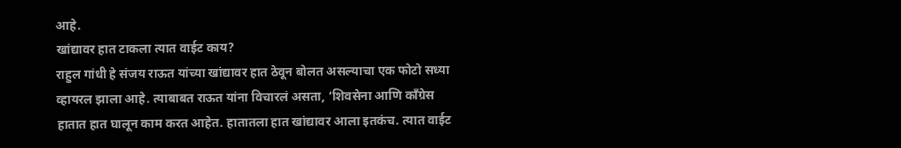आहे.
खांद्यावर हात टाकला त्यात वाईट काय?
राहुल गांधी हे संजय राऊत यांच्या खांद्यावर हात ठेवून बोलत असल्याचा एक फोटो सध्या व्हायरल झाला आहे. त्याबाबत राऊत यांना विचारलं असता, ‘शिवसेना आणि काँग्रेस हातात हात घालून काम करत आहेत. हातातला हात खांद्यावर आला इतकंच. त्यात वाईट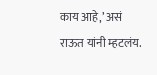काय आहे,’ असं राऊत यांनी म्हटलंय.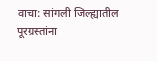वाचा: सांगली जिल्ह्यातील पूरग्रस्तांना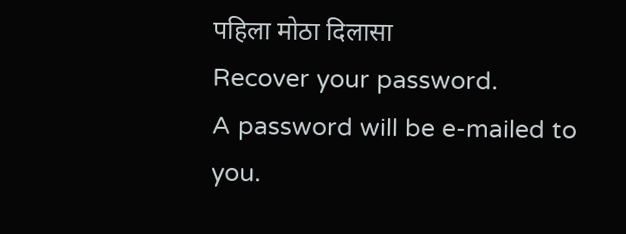पहिला मोठा दिलासा
Recover your password.
A password will be e-mailed to you.